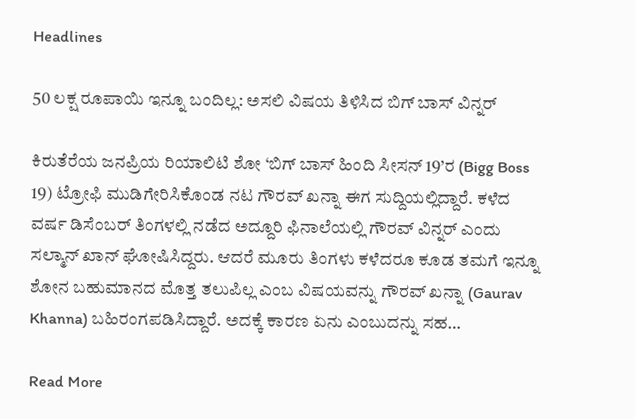Headlines

50 ಲಕ್ಷ ರೂಪಾಯಿ ಇನ್ನೂ ಬಂದಿಲ್ಲ: ಅಸಲಿ ವಿಷಯ ತಿಳಿಸಿದ ಬಿಗ್ ಬಾಸ್ ವಿನ್ನರ್

ಕಿರುತೆರೆಯ ಜನಪ್ರಿಯ ರಿಯಾಲಿಟಿ ಶೋ ‘ಬಿಗ್ ಬಾಸ್ ಹಿಂದಿ ಸೀಸನ್ 19’ರ (Bigg Boss 19) ಟ್ರೋಫಿ ಮುಡಿಗೇರಿಸಿಕೊಂಡ ನಟ ಗೌರವ್ ಖನ್ನಾ ಈಗ ಸುದ್ದಿಯಲ್ಲಿದ್ದಾರೆ. ಕಳೆದ ವರ್ಷ ಡಿಸೆಂಬರ್ ತಿಂಗಳಲ್ಲಿ ನಡೆದ ಅದ್ದೂರಿ ಫಿನಾಲೆಯಲ್ಲಿ ಗೌರವ್ ವಿನ್ನರ್ ಎಂದು ಸಲ್ಮಾನ್ ಖಾನ್ ಘೋಷಿಸಿದ್ದರು. ಆದರೆ ಮೂರು ತಿಂಗಳು ಕಳೆದರೂ ಕೂಡ ತಮಗೆ ಇನ್ನೂ ಶೋನ ಬಹುಮಾನದ ಮೊತ್ತ ತಲುಪಿಲ್ಲ ಎಂಬ ವಿಷಯವನ್ನು ಗೌರವ್ ಖನ್ನಾ (Gaurav Khanna) ಬಹಿರಂಗಪಡಿಸಿದ್ದಾರೆ. ಅದಕ್ಕೆ ಕಾರಣ ಏನು ಎಂಬುದನ್ನು ಸಹ…

Read More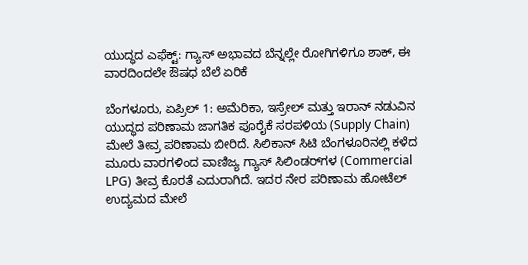ಯುದ್ಧದ ಎಫೆಕ್ಟ್: ಗ್ಯಾಸ್ ಅಭಾವದ ಬೆನ್ನಲ್ಲೇ ರೋಗಿಗಳಿಗೂ ಶಾಕ್, ಈ ವಾರದಿಂದಲೇ ಔಷಧ ಬೆಲೆ ಏರಿಕೆ

ಬೆಂಗಳೂರು, ಏಪ್ರಿಲ್ 1: ಅಮೆರಿಕಾ, ಇಸ್ರೇಲ್ ಮತ್ತು ಇರಾನ್ ನಡುವಿನ ಯುದ್ಧದ ಪರಿಣಾಮ ಜಾಗತಿಕ ಪೂರೈಕೆ ಸರಪಳಿಯ (Supply Chain) ಮೇಲೆ ತೀವ್ರ ಪರಿಣಾಮ ಬೀರಿದೆ. ಸಿಲಿಕಾನ್ ಸಿಟಿ ಬೆಂಗಳೂರಿನಲ್ಲಿ ಕಳೆದ ಮೂರು ವಾರಗಳಿಂದ ವಾಣಿಜ್ಯ ಗ್ಯಾಸ್ ಸಿಲಿಂಡರ್‌ಗಳ (Commercial LPG) ತೀವ್ರ ಕೊರತೆ ಎದುರಾಗಿದೆ. ಇದರ ನೇರ ಪರಿಣಾಮ ಹೋಟೆಲ್ ಉದ್ಯಮದ ಮೇಲೆ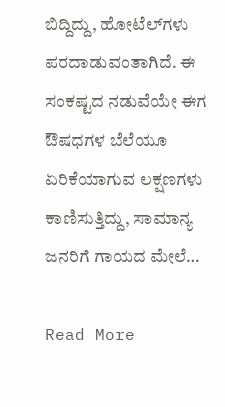ಬಿದ್ದಿದ್ದು, ಹೋಟೆಲ್‌ಗಳು ಪರದಾಡುವಂತಾಗಿದೆ. ಈ ಸಂಕಷ್ಟದ ನಡುವೆಯೇ ಈಗ ಔಷಧಗಳ ಬೆಲೆಯೂ ಏರಿಕೆಯಾಗುವ ಲಕ್ಷಣಗಳು ಕಾಣಿಸುತ್ತಿದ್ದು, ಸಾಮಾನ್ಯ ಜನರಿಗೆ ಗಾಯದ ಮೇಲೆ…

Read More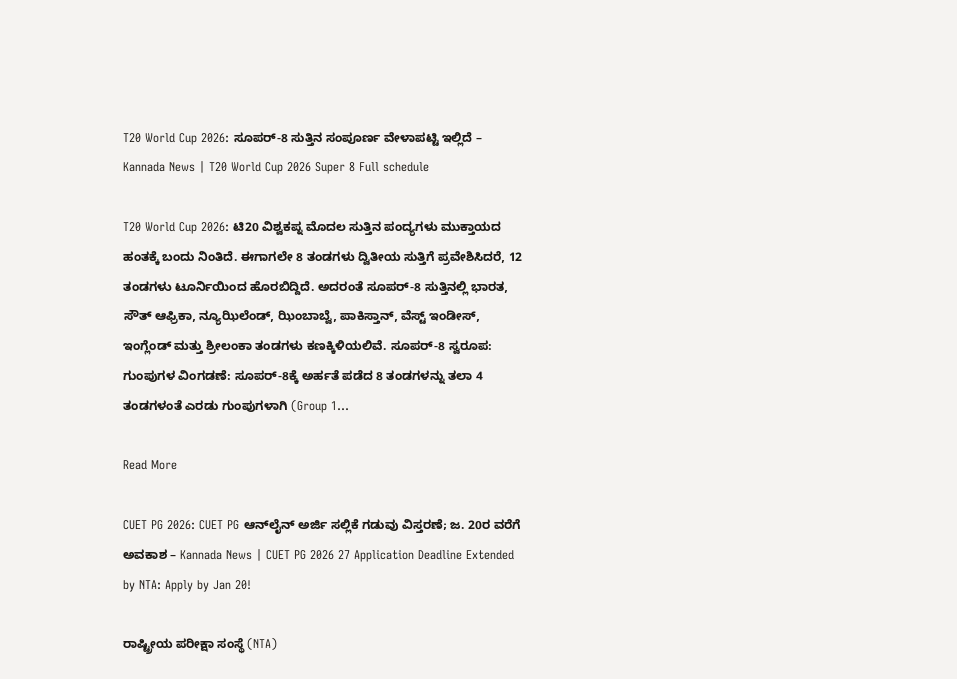T20 World Cup 2026: ಸೂಪರ್-8 ಸುತ್ತಿನ ಸಂಪೂರ್ಣ ವೇಳಾಪಟ್ಟಿ ಇಲ್ಲಿದೆ – Kannada News | T20 World Cup 2026 Super 8 Full schedule

T20 World Cup 2026: ಟಿ20 ವಿಶ್ವಕಪ್ನ ಮೊದಲ ಸುತ್ತಿನ ಪಂದ್ಯಗಳು ಮುಕ್ತಾಯದ ಹಂತಕ್ಕೆ ಬಂದು ನಿಂತಿದೆ. ಈಗಾಗಲೇ 8 ತಂಡಗಳು ದ್ವಿತೀಯ ಸುತ್ತಿಗೆ ಪ್ರವೇಶಿಸಿದರೆ, 12 ತಂಡಗಳು ಟೂರ್ನಿಯಿಂದ ಹೊರಬಿದ್ದಿದೆ. ಅದರಂತೆ ಸೂಪರ್-8 ಸುತ್ತಿನಲ್ಲಿ ಭಾರತ, ಸೌತ್ ಆಫ್ರಿಕಾ, ನ್ಯೂಝಿಲೆಂಡ್, ಝಿಂಬಾಬ್ವೆ, ಪಾಕಿಸ್ತಾನ್, ವೆಸ್ಟ್ ಇಂಡೀಸ್, ಇಂಗ್ಲೆಂಡ್ ಮತ್ತು ಶ್ರೀಲಂಕಾ ತಂಡಗಳು ಕಣಕ್ಕಿಳಿಯಲಿವೆ. ಸೂಪರ್-8 ಸ್ವರೂಪ: ಗುಂಪುಗಳ ವಿಂಗಡಣೆ: ಸೂಪರ್-8ಕ್ಕೆ ಅರ್ಹತೆ ಪಡೆದ 8 ತಂಡಗಳನ್ನು ತಲಾ 4 ತಂಡಗಳಂತೆ ಎರಡು ಗುಂಪುಗಳಾಗಿ (Group 1…

Read More

CUET PG 2026: CUET PG ಆನ್‌ಲೈನ್ ಅರ್ಜಿ ಸಲ್ಲಿಕೆ ಗಡುವು ವಿಸ್ತರಣೆ; ಜ. 20ರ ವರೆಗೆ ಅವಕಾಶ – Kannada News | CUET PG 2026 27 Application Deadline Extended by NTA: Apply by Jan 20!

ರಾಷ್ಟ್ರೀಯ ಪರೀಕ್ಷಾ ಸಂಸ್ಥೆ (NTA)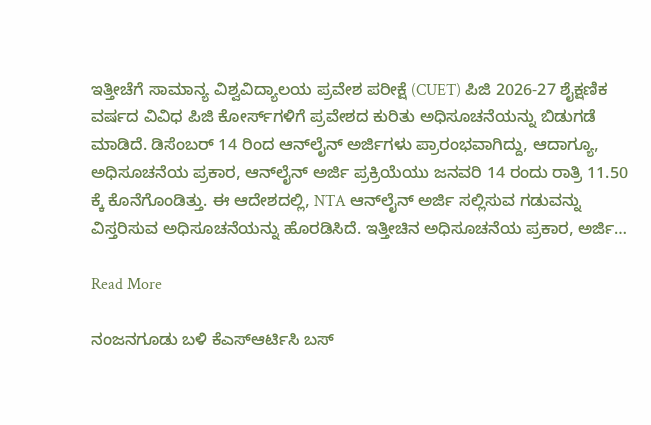ಇತ್ತೀಚೆಗೆ ಸಾಮಾನ್ಯ ವಿಶ್ವವಿದ್ಯಾಲಯ ಪ್ರವೇಶ ಪರೀಕ್ಷೆ (CUET) ಪಿಜಿ 2026-27 ಶೈಕ್ಷಣಿಕ ವರ್ಷದ ವಿವಿಧ ಪಿಜಿ ಕೋರ್ಸ್‌ಗಳಿಗೆ ಪ್ರವೇಶದ ಕುರಿತು ಅಧಿಸೂಚನೆಯನ್ನು ಬಿಡುಗಡೆ ಮಾಡಿದೆ. ಡಿಸೆಂಬರ್ 14 ರಿಂದ ಆನ್‌ಲೈನ್ ಅರ್ಜಿಗಳು ಪ್ರಾರಂಭವಾಗಿದ್ದು, ಆದಾಗ್ಯೂ, ಅಧಿಸೂಚನೆಯ ಪ್ರಕಾರ, ಆನ್‌ಲೈನ್ ಅರ್ಜಿ ಪ್ರಕ್ರಿಯೆಯು ಜನವರಿ 14 ರಂದು ರಾತ್ರಿ 11.50 ಕ್ಕೆ ಕೊನೆಗೊಂಡಿತ್ತು. ಈ ಆದೇಶದಲ್ಲಿ, NTA ಆನ್‌ಲೈನ್ ಅರ್ಜಿ ಸಲ್ಲಿಸುವ ಗಡುವನ್ನು ವಿಸ್ತರಿಸುವ ಅಧಿಸೂಚನೆಯನ್ನು ಹೊರಡಿಸಿದೆ. ಇತ್ತೀಚಿನ ಅಧಿಸೂಚನೆಯ ಪ್ರಕಾರ, ಅರ್ಜಿ…

Read More

ನಂಜನಗೂಡು ಬಳಿ ಕೆಎಸ್ಆರ್ಟಿಸಿ ಬಸ್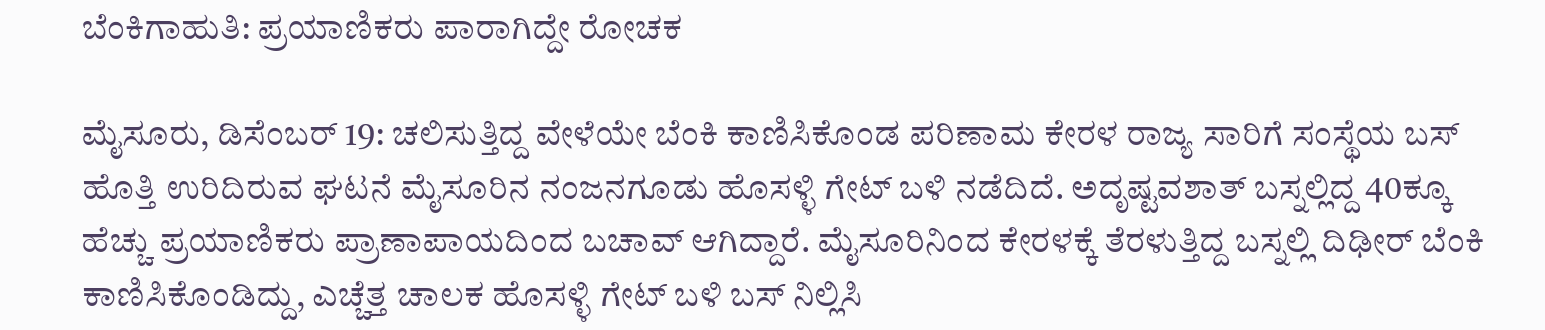ಬೆಂಕಿಗಾಹುತಿ: ಪ್ರಯಾಣಿಕರು ಪಾರಾಗಿದ್ದೇ ರೋಚಕ

ಮೈಸೂರು, ಡಿಸೆಂಬರ್ 19: ಚಲಿಸುತ್ತಿದ್ದ ವೇಳೆಯೇ ಬೆಂಕಿ ಕಾಣಿಸಿಕೊಂಡ ಪರಿಣಾಮ ಕೇರಳ ರಾಜ್ಯ ಸಾರಿಗೆ ಸಂಸ್ಥೆಯ ಬಸ್ ಹೊತ್ತಿ ಉರಿದಿರುವ ಘಟನೆ ಮೈಸೂರಿನ ನಂಜನಗೂಡು ಹೊಸಳ್ಳಿ ಗೇಟ್ ಬಳಿ ನಡೆದಿದೆ. ಅದೃಷ್ಟವಶಾತ್ ಬಸ್ನಲ್ಲಿದ್ದ 40ಕ್ಕೂ ಹೆಚ್ಚು ಪ್ರಯಾಣಿಕರು ಪ್ರಾಣಾಪಾಯದಿಂದ ಬಚಾವ್ ಆಗಿದ್ದಾರೆ. ಮೈಸೂರಿನಿಂದ ಕೇರಳಕ್ಕೆ ತೆರಳುತ್ತಿದ್ದ ಬಸ್ನಲ್ಲಿ ದಿಢೀರ್ ಬೆಂಕಿ ಕಾಣಿಸಿಕೊಂಡಿದ್ದು, ಎಚ್ಚೆತ್ತ ಚಾಲಕ ಹೊಸಳ್ಳಿ ಗೇಟ್ ಬಳಿ ಬಸ್ ನಿಲ್ಲಿಸಿ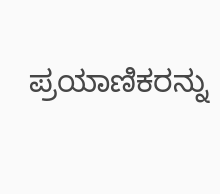ಪ್ರಯಾಣಿಕರನ್ನು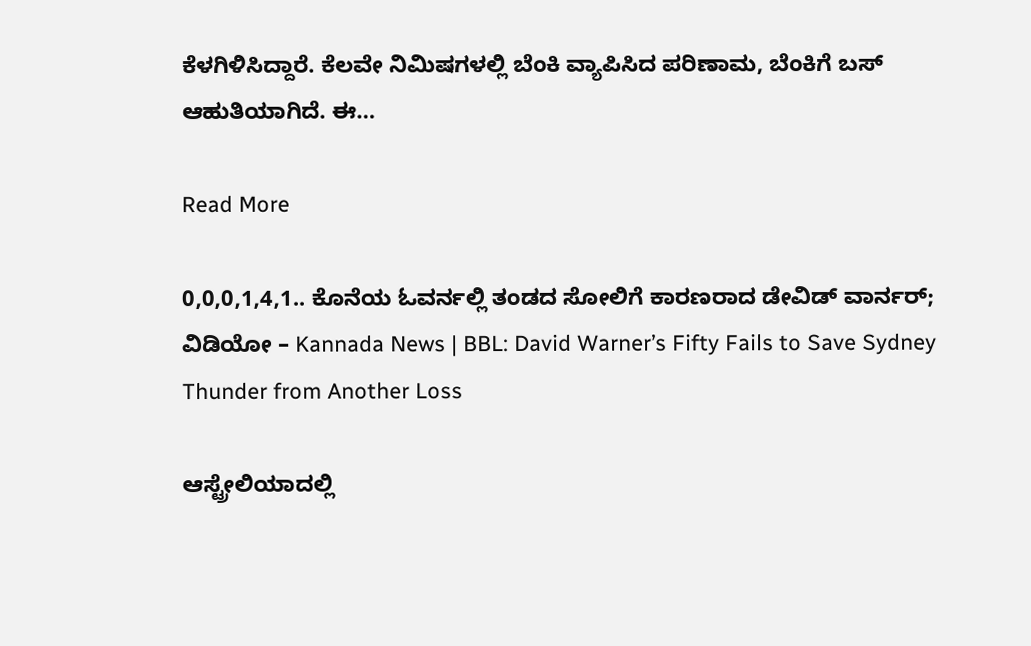ಕೆಳಗಿಳಿಸಿದ್ದಾರೆ. ಕೆಲವೇ ನಿಮಿಷಗಳಲ್ಲಿ ಬೆಂಕಿ ವ್ಯಾಪಿಸಿದ ಪರಿಣಾಮ, ಬೆಂಕಿಗೆ ಬಸ್ ಆಹುತಿಯಾಗಿದೆ. ಈ…

Read More

0,0,0,1,4,1.. ಕೊನೆಯ ಓವರ್ನಲ್ಲಿ ತಂಡದ ಸೋಲಿಗೆ ಕಾರಣರಾದ ಡೇವಿಡ್ ವಾರ್ನರ್; ವಿಡಿಯೋ – Kannada News | BBL: David Warner’s Fifty Fails to Save Sydney Thunder from Another Loss

ಆಸ್ಟ್ರೇಲಿಯಾದಲ್ಲಿ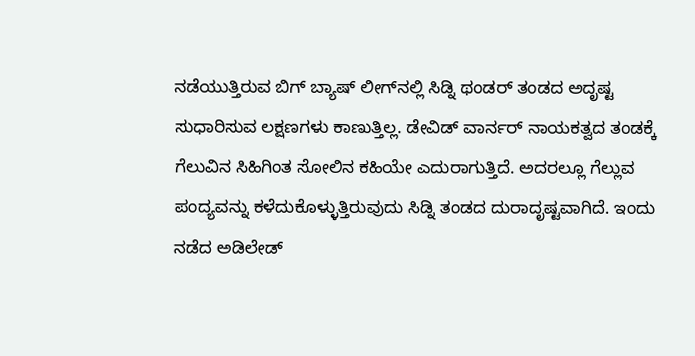ನಡೆಯುತ್ತಿರುವ ಬಿಗ್ ಬ್ಯಾಷ್ ಲೀಗ್‌ನಲ್ಲಿ ಸಿಡ್ನಿ ಥಂಡರ್ ತಂಡದ ಅದೃಷ್ಟ ಸುಧಾರಿಸುವ ಲಕ್ಷಣಗಳು ಕಾಣುತ್ತಿಲ್ಲ. ಡೇವಿಡ್ ವಾರ್ನರ್ ನಾಯಕತ್ವದ ತಂಡಕ್ಕೆ ಗೆಲುವಿನ ಸಿಹಿಗಿಂತ ಸೋಲಿನ ಕಹಿಯೇ ಎದುರಾಗುತ್ತಿದೆ. ಅದರಲ್ಲೂ ಗೆಲ್ಲುವ ಪಂದ್ಯವನ್ನು ಕಳೆದುಕೊಳ್ಳುತ್ತಿರುವುದು ಸಿಡ್ನಿ ತಂಡದ ದುರಾದೃಷ್ಟವಾಗಿದೆ. ಇಂದು ನಡೆದ ಅಡಿಲೇಡ್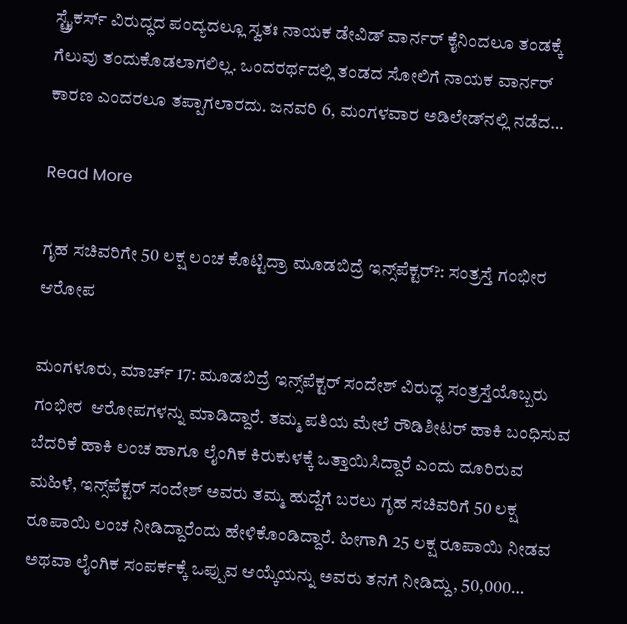ಸ್ಟ್ರೈಕರ್ಸ್ ವಿರುದ್ಧದ ಪಂದ್ಯದಲ್ಲೂ ಸ್ವತಃ ನಾಯಕ ಡೇವಿಡ್ ವಾರ್ನರ್ ಕೈನಿಂದಲೂ ತಂಡಕ್ಕೆ ಗೆಲುವು ತಂದುಕೊಡಲಾಗಲಿಲ್ಲ. ಒಂದರರ್ಥದಲ್ಲಿ ತಂಡದ ಸೋಲಿಗೆ ನಾಯಕ ವಾರ್ನರ್ ಕಾರಣ ಎಂದರಲೂ ತಪ್ಪಾಗಲಾರದು. ಜನವರಿ 6, ಮಂಗಳವಾರ ಅಡಿಲೇಡ್‌ನಲ್ಲಿ ನಡೆದ…

Read More

ಗೃಹ ಸಚಿವರಿಗೇ 50 ಲಕ್ಷ ಲಂಚ ಕೊಟ್ಟಿದ್ರಾ ಮೂಡಬಿದ್ರೆ ಇನ್ಸ್‌ಪೆಕ್ಟರ್?: ಸಂತ್ರಸ್ತೆ ಗಂಭೀರ ಆರೋಪ

ಮಂಗಳೂರು, ಮಾರ್ಚ್ 17: ಮೂಡಬಿದ್ರೆ ಇನ್ಸ್‌ಪೆಕ್ಟರ್ ಸಂದೇಶ್‌ ವಿರುದ್ಧ ಸಂತ್ರಸ್ತೆಯೊಬ್ಬರು ಗಂಭೀರ  ಆರೋಪಗಳನ್ನು ಮಾಡಿದ್ದಾರೆ. ತಮ್ಮ ಪತಿಯ ಮೇಲೆ ರೌಡಿಶೀಟರ್ ಹಾಕಿ ಬಂಧಿಸುವ ಬೆದರಿಕೆ ಹಾಕಿ ಲಂಚ ಹಾಗೂ ಲೈಂಗಿಕ ಕಿರುಕುಳಕ್ಕೆ ಒತ್ತಾಯಿಸಿದ್ದಾರೆ ಎಂದು ದೂರಿರುವ ಮಹಿಳೆ, ಇನ್ಸ್‌ಪೆಕ್ಟರ್ ಸಂದೇಶ್‌ ಅವರು ತಮ್ಮ ಹುದ್ದೆಗೆ ಬರಲು ಗೃಹ ಸಚಿವರಿಗೆ 50 ಲಕ್ಷ ರೂಪಾಯಿ ಲಂಚ ನೀಡಿದ್ದಾರೆಂದು ಹೇಳಿಕೊಂಡಿದ್ದಾರೆ. ಹೀಗಾಗಿ 25 ಲಕ್ಷ ರೂಪಾಯಿ ನೀಡವ ಅಥವಾ ಲೈಂಗಿಕ ಸಂಪರ್ಕಕ್ಕೆ ಒಪ್ಪುವ ಆಯ್ಕೆಯನ್ನು ಅವರು ತನಗೆ ನೀಡಿದ್ದು, 50,000…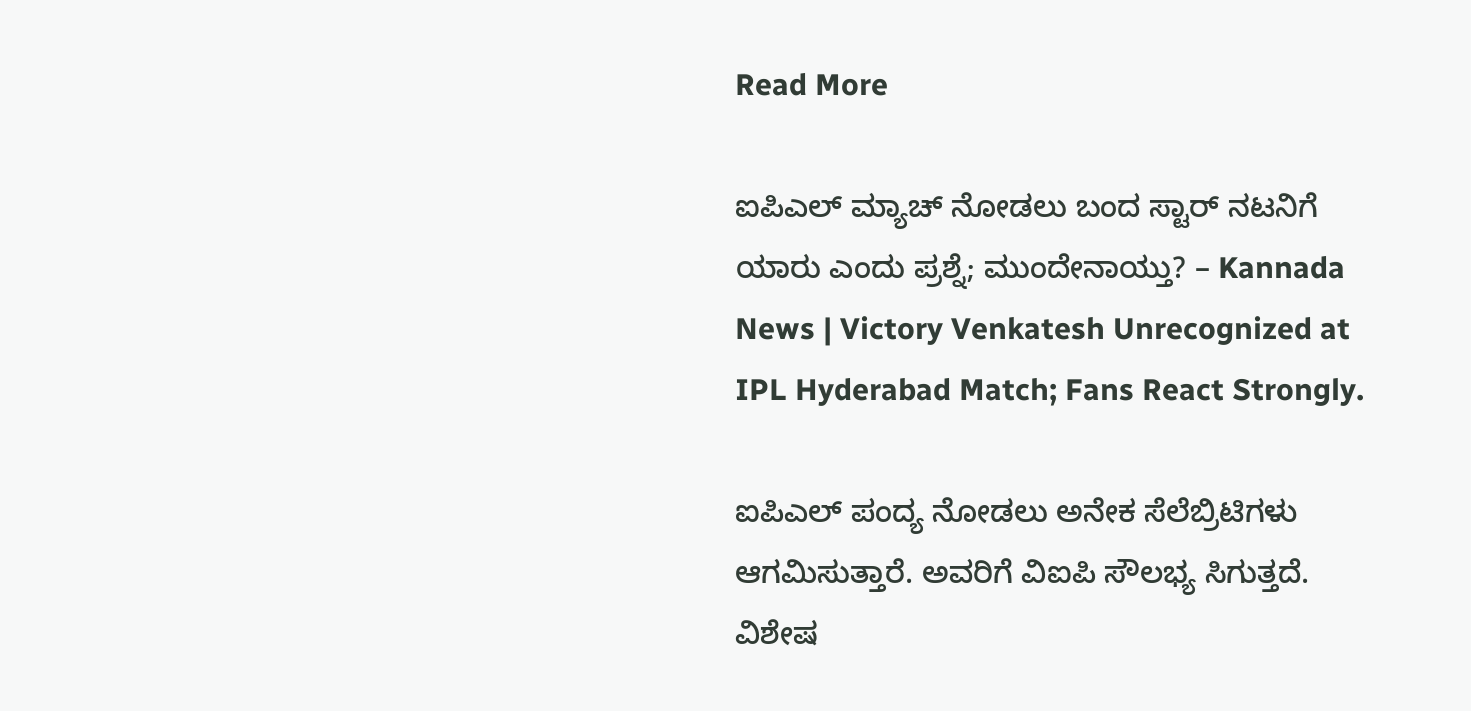Read More

ಐಪಿಎಲ್ ಮ್ಯಾಚ್ ನೋಡಲು ಬಂದ ಸ್ಟಾರ್ ನಟನಿಗೆ ಯಾರು ಎಂದು ಪ್ರಶ್ನೆ; ಮುಂದೇನಾಯ್ತು? – Kannada News | Victory Venkatesh Unrecognized at IPL Hyderabad Match; Fans React Strongly.

ಐಪಿಎಲ್ ಪಂದ್ಯ ನೋಡಲು ಅನೇಕ ಸೆಲೆಬ್ರಿಟಿಗಳು ಆಗಮಿಸುತ್ತಾರೆ. ಅವರಿಗೆ ವಿಐಪಿ ಸೌಲಭ್ಯ ಸಿಗುತ್ತದೆ. ವಿಶೇಷ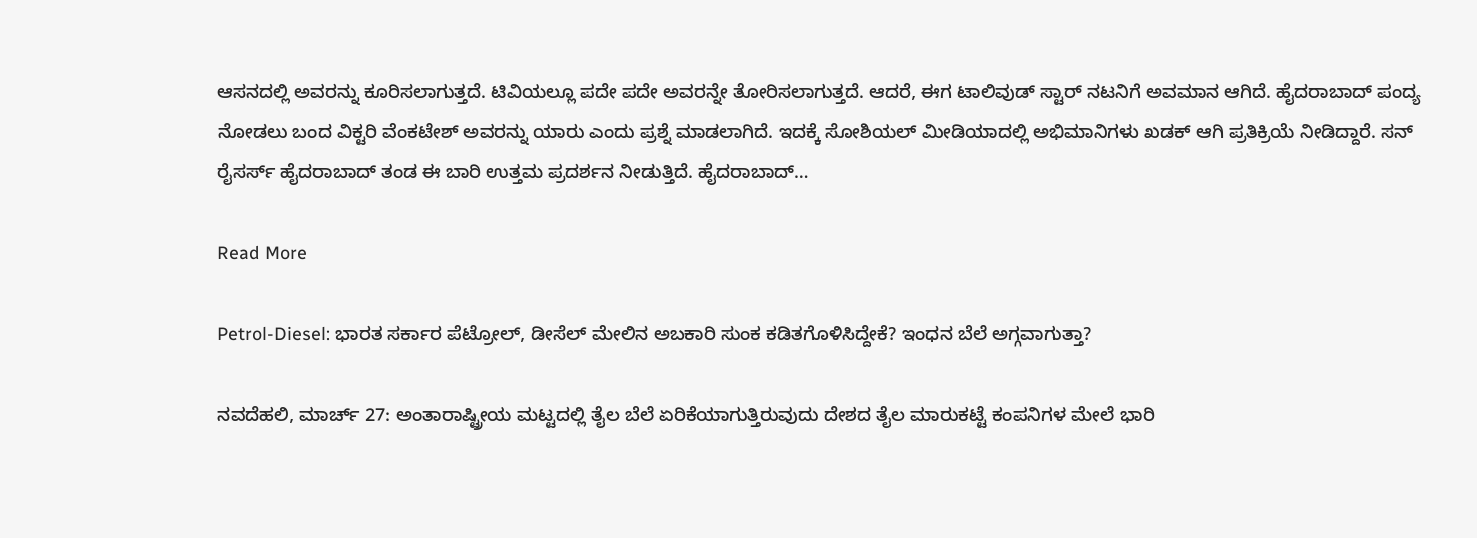ಆಸನದಲ್ಲಿ ಅವರನ್ನು ಕೂರಿಸಲಾಗುತ್ತದೆ. ಟಿವಿಯಲ್ಲೂ ಪದೇ ಪದೇ ಅವರನ್ನೇ ತೋರಿಸಲಾಗುತ್ತದೆ. ಆದರೆ, ಈಗ ಟಾಲಿವುಡ್ ಸ್ಟಾರ್ ನಟನಿಗೆ ಅವಮಾನ ಆಗಿದೆ. ಹೈದರಾಬಾದ್ ಪಂದ್ಯ ನೋಡಲು ಬಂದ ವಿಕ್ಟರಿ ವೆಂಕಟೇಶ್ ಅವರನ್ನು ಯಾರು ಎಂದು ಪ್ರಶ್ನೆ ಮಾಡಲಾಗಿದೆ. ಇದಕ್ಕೆ ಸೋಶಿಯಲ್ ಮೀಡಿಯಾದಲ್ಲಿ ಅಭಿಮಾನಿಗಳು ಖಡಕ್ ಆಗಿ ಪ್ರತಿಕ್ರಿಯೆ ನೀಡಿದ್ದಾರೆ. ಸನ್ ರೈಸರ್ಸ್ ಹೈದರಾಬಾದ್ ತಂಡ ಈ ಬಾರಿ ಉತ್ತಮ ಪ್ರದರ್ಶನ ನೀಡುತ್ತಿದೆ. ಹೈದರಾಬಾದ್…

Read More

Petrol-Diesel: ಭಾರತ ಸರ್ಕಾರ ಪೆಟ್ರೋಲ್, ಡೀಸೆಲ್ ಮೇಲಿನ ಅಬಕಾರಿ ಸುಂಕ ಕಡಿತಗೊಳಿಸಿದ್ದೇಕೆ? ಇಂಧನ ಬೆಲೆ ಅಗ್ಗವಾಗುತ್ತಾ?

ನವದೆಹಲಿ, ಮಾರ್ಚ್ 27: ಅಂತಾರಾಷ್ಟ್ರೀಯ ಮಟ್ಟದಲ್ಲಿ ತೈಲ ಬೆಲೆ ಏರಿಕೆಯಾಗುತ್ತಿರುವುದು ದೇಶದ ತೈಲ ಮಾರುಕಟ್ಟೆ ಕಂಪನಿಗಳ ಮೇಲೆ ಭಾರಿ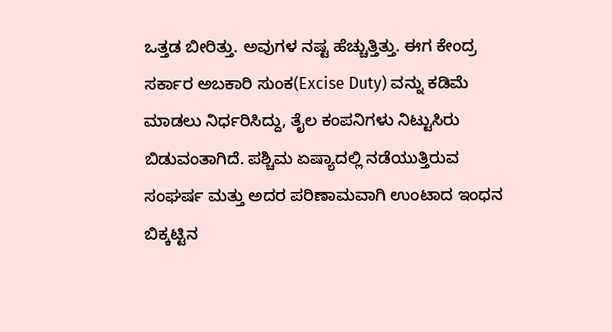ಒತ್ತಡ ಬೀರಿತ್ತು. ಅವುಗಳ ನಷ್ಟ ಹೆಚ್ಚುತ್ತಿತ್ತು. ಈಗ ಕೇಂದ್ರ ಸರ್ಕಾರ ಅಬಕಾರಿ ಸುಂಕ(Excise Duty) ವನ್ನು ಕಡಿಮೆ ಮಾಡಲು ನಿರ್ಧರಿಸಿದ್ದು, ತೈಲ ಕಂಪನಿಗಳು ನಿಟ್ಟುಸಿರು ಬಿಡುವಂತಾಗಿದೆ. ಪಶ್ಚಿಮ ಏಷ್ಯಾದಲ್ಲಿ ನಡೆಯುತ್ತಿರುವ ಸಂಘರ್ಷ ಮತ್ತು ಅದರ ಪರಿಣಾಮವಾಗಿ ಉಂಟಾದ ಇಂಧನ ಬಿಕ್ಕಟ್ಟಿನ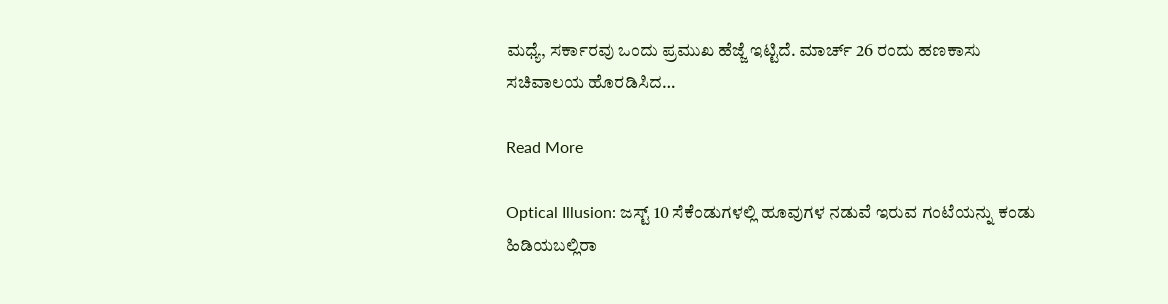ಮಧ್ಯೆ, ಸರ್ಕಾರವು ಒಂದು ಪ್ರಮುಖ ಹೆಜ್ಜೆ ಇಟ್ಟಿದೆ. ಮಾರ್ಚ್ 26 ರಂದು ಹಣಕಾಸು ಸಚಿವಾಲಯ ಹೊರಡಿಸಿದ…

Read More

Optical Illusion: ಜಸ್ಟ್‌ 10 ಸೆಕೆಂಡುಗಳಲ್ಲಿ ಹೂವುಗಳ ನಡುವೆ ಇರುವ ಗಂಟೆಯನ್ನು ಕಂಡು ಹಿಡಿಯಬಲ್ಲಿರಾ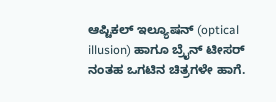ಆಪ್ಟಿಕಲ್‌ ಇಲ್ಯೂಷನ್‌ (optical illusion) ಹಾಗೂ ಬ್ರೈನ್ ಟೀಸರ್ ನಂತಹ ಒಗಟಿನ ಚಿತ್ರಗಳೇ ಹಾಗೆ.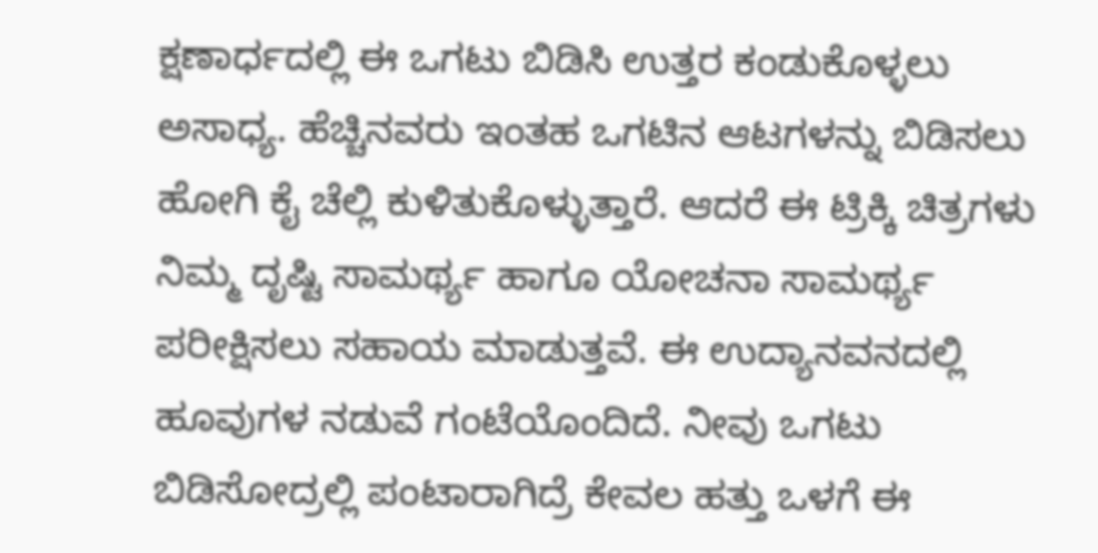ಕ್ಷಣಾರ್ಧದಲ್ಲಿ ಈ ಒಗಟು ಬಿಡಿಸಿ ಉತ್ತರ ಕಂಡುಕೊಳ್ಳಲು ಅಸಾಧ್ಯ. ಹೆಚ್ಚಿನವರು ಇಂತಹ ಒಗಟಿನ ಆಟಗಳನ್ನು ಬಿಡಿಸಲು ಹೋಗಿ ಕೈ ಚೆಲ್ಲಿ ಕುಳಿತುಕೊಳ್ಳುತ್ತಾರೆ. ಆದರೆ ಈ ಟ್ರಿಕ್ಕಿ ಚಿತ್ರಗಳು ನಿಮ್ಮ ದೃಷ್ಟಿ ಸಾಮರ್ಥ್ಯ ಹಾಗೂ ಯೋಚನಾ ಸಾಮರ್ಥ್ಯ ಪರೀಕ್ಷಿಸಲು ಸಹಾಯ ಮಾಡುತ್ತವೆ. ಈ ಉದ್ಯಾನವನದಲ್ಲಿ ಹೂವುಗಳ ನಡುವೆ ಗಂಟೆಯೊಂದಿದೆ. ನೀವು ಒಗಟು ಬಿಡಿಸೋದ್ರಲ್ಲಿ ಪಂಟಾರಾಗಿದ್ರೆ ಕೇವಲ ಹತ್ತು ಒಳಗೆ ಈ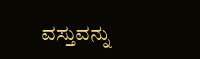ವಸ್ತುವನ್ನು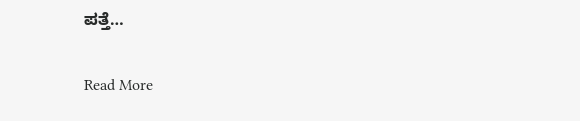ಪತ್ತೆ…

Read More